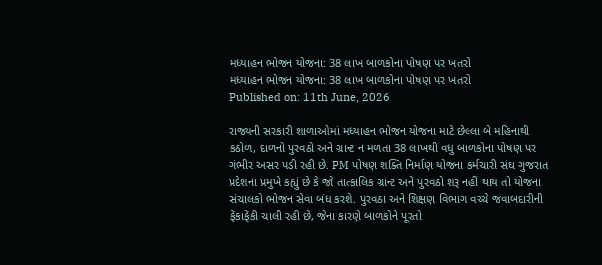મધ્યાહન ભોજન યોજના: 38 લાખ બાળકોના પોષણ પર ખતરો
મધ્યાહન ભોજન યોજના: 38 લાખ બાળકોના પોષણ પર ખતરો
Published on: 11th June, 2026

રાજ્યની સરકારી શાળાઓમાં મધ્યાહન ભોજન યોજના માટે છેલ્લા બે મહિનાથી કઠોળ, દાળનો પુરવઠો અને ગ્રાન્ટ ન મળતા 38 લાખથી વધુ બાળકોના પોષણ પર ગંભીર અસર પડી રહી છે. PM પોષણ શક્તિ નિર્માણ યોજના કર્મચારી સંઘ ગુજરાત પ્રદેશના પ્રમુખે કહ્યું છે કે જો તાત્કાલિક ગ્રાન્ટ અને પુરવઠો શરૂ નહીં થાય તો યોજના સંચાલકો ભોજન સેવા બંધ કરશે. પુરવઠા અને શિક્ષણ વિભાગ વચ્ચે જવાબદારીની ફેંકાફેંકી ચાલી રહી છે, જેના કારણે બાળકોને પૂરતો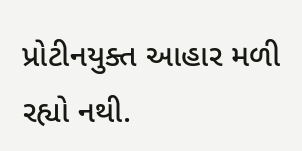પ્રોટીનયુક્ત આહાર મળી રહ્યો નથી.